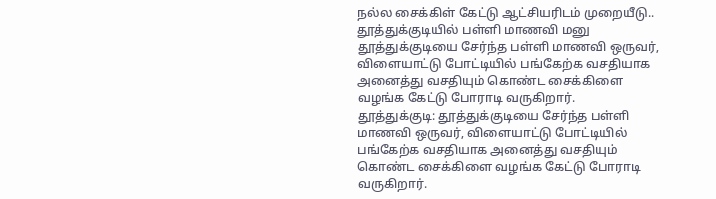நல்ல சைக்கிள் கேட்டு ஆட்சியரிடம் முறையீடு.. தூத்துக்குடியில் பள்ளி மாணவி மனு
தூத்துக்குடியை சேர்ந்த பள்ளி மாணவி ஒருவர், விளையாட்டு போட்டியில் பங்கேற்க வசதியாக அனைத்து வசதியும் கொண்ட சைக்கிளை வழங்க கேட்டு போராடி வருகிறார்.
தூத்துக்குடி: தூத்துக்குடியை சேர்ந்த பள்ளி மாணவி ஒருவர், விளையாட்டு போட்டியில் பங்கேற்க வசதியாக அனைத்து வசதியும் கொண்ட சைக்கிளை வழங்க கேட்டு போராடி வருகிறார்.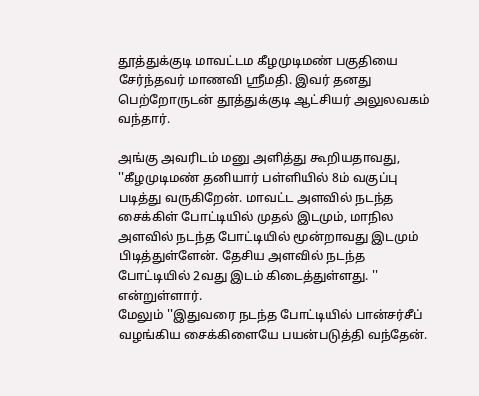தூத்துக்குடி மாவட்டம கீழமுடிமண் பகுதியை சேர்ந்தவர் மாணவி ஸ்ரீமதி. இவர் தனது பெற்றோருடன் தூத்துக்குடி ஆட்சியர் அலுலவகம் வந்தார்.

அங்கு அவரிடம் மனு அளித்து கூறியதாவது, ''கீழமுடிமண் தனியார் பள்ளியில் 8ம் வகுப்பு படித்து வருகிறேன். மாவட்ட அளவில் நடந்த சைக்கிள் போட்டியில் முதல் இடமும், மாநில அளவில் நடந்த போட்டியில் மூன்றாவது இடமும் பிடித்துள்ளேன். தேசிய அளவில் நடந்த போட்டியில் 2வது இடம் கிடைத்துள்ளது. '' என்றுள்ளார்.
மேலும் ''இதுவரை நடந்த போட்டியில் பான்சர்சீப் வழங்கிய சைக்கிளையே பயன்படுத்தி வந்தேன்.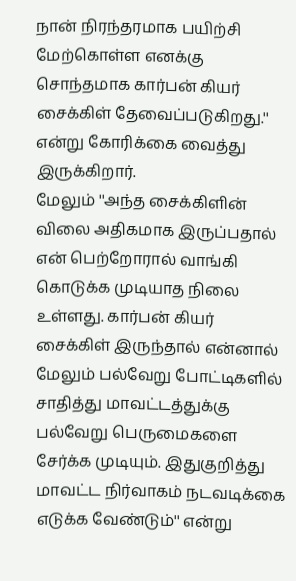நான் நிரந்தரமாக பயிற்சி மேற்கொள்ள எனக்கு சொந்தமாக கார்பன் கியர் சைக்கிள் தேவைப்படுகிறது.'' என்று கோரிக்கை வைத்து இருக்கிறார்.
மேலும் ''அந்த சைக்கிளின் விலை அதிகமாக இருப்பதால் என் பெற்றோரால் வாங்கி கொடுக்க முடியாத நிலை உள்ளது. கார்பன் கியர் சைக்கிள் இருந்தால் என்னால் மேலும் பல்வேறு போட்டிகளில் சாதித்து மாவட்டத்துக்கு பல்வேறு பெருமைகளை சேர்க்க முடியும். இதுகுறித்து மாவட்ட நிர்வாகம் நடவடிக்கை எடுக்க வேண்டும்'' என்று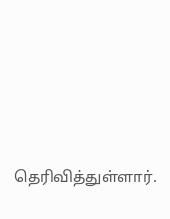தெரிவித்துள்ளார்.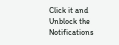Click it and Unblock the Notifications